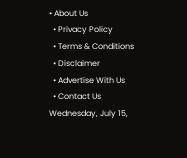• About Us
  • Privacy Policy
  • Terms & Conditions
  • Disclaimer
  • Advertise With Us
  • Contact Us
Wednesday, July 15,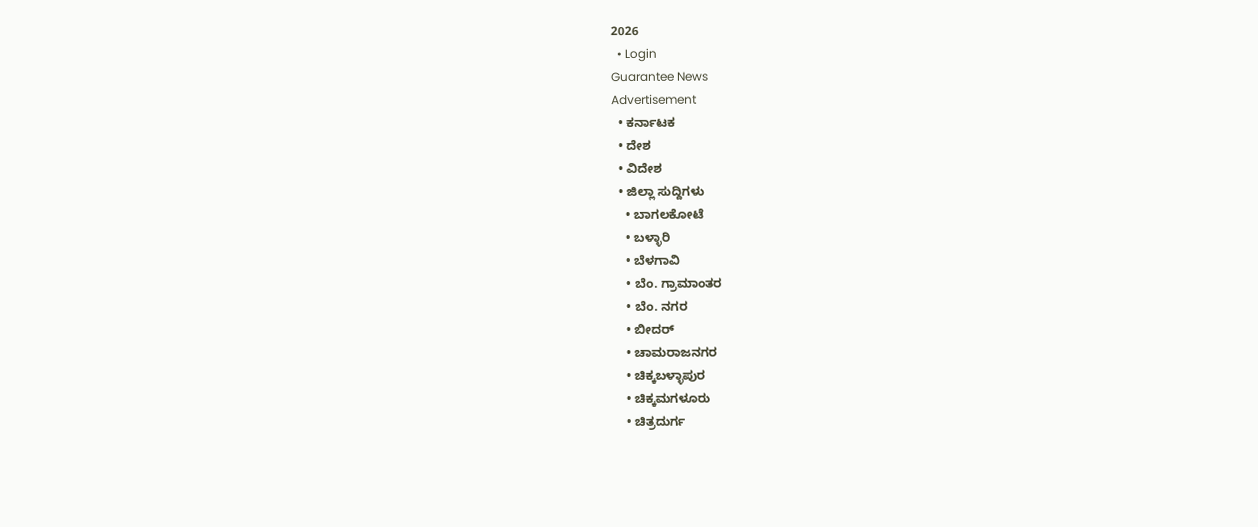2026
  • Login
Guarantee News
Advertisement
  • ಕರ್ನಾಟಕ
  • ದೇಶ
  • ವಿದೇಶ
  • ಜಿಲ್ಲಾ ಸುದ್ದಿಗಳು
    • ಬಾಗಲಕೋಟೆ
    • ಬಳ್ಳಾರಿ
    • ಬೆಳಗಾವಿ
    • ಬೆಂ. ಗ್ರಾಮಾಂತರ
    • ಬೆಂ. ನಗರ
    • ಬೀದರ್
    • ಚಾಮರಾಜನಗರ
    • ಚಿಕ್ಕಬಳ್ಳಾಪುರ
    • ಚಿಕ್ಕಮಗಳೂರು
    • ಚಿತ್ರದುರ್ಗ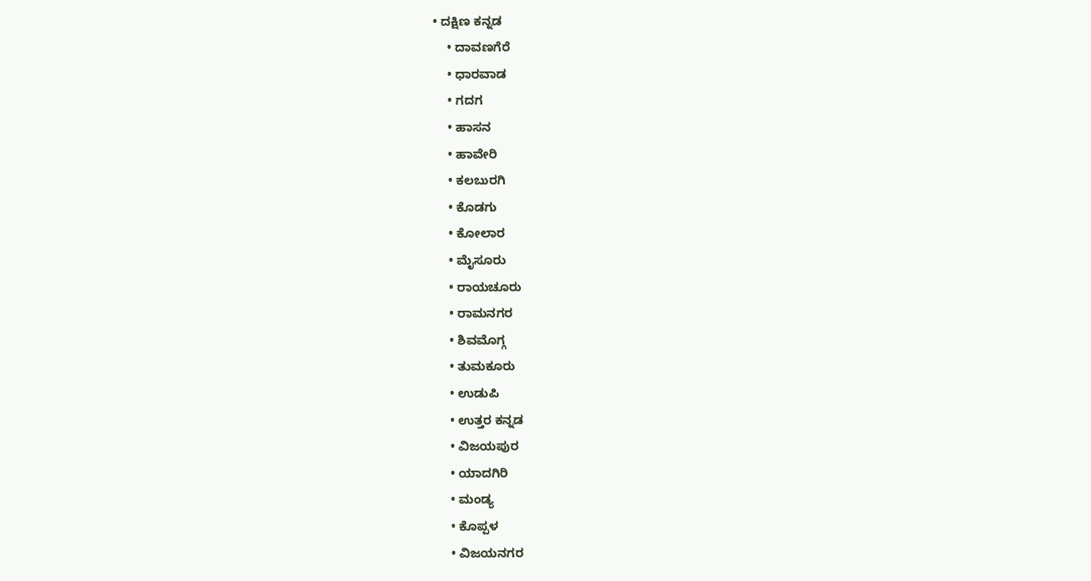• ದಕ್ಷಿಣ ಕನ್ನಡ
    • ದಾವಣಗೆರೆ
    • ಧಾರವಾಡ
    • ಗದಗ
    • ಹಾಸನ
    • ಹಾವೇರಿ
    • ಕಲಬುರಗಿ
    • ಕೊಡಗು
    • ಕೋಲಾರ
    • ಮೈಸೂರು
    • ರಾಯಚೂರು
    • ರಾಮನಗರ
    • ಶಿವಮೊಗ್ಗ
    • ತುಮಕೂರು
    • ಉಡುಪಿ
    • ಉತ್ತರ ಕನ್ನಡ
    • ವಿಜಯಪುರ
    • ಯಾದಗಿರಿ
    • ಮಂಡ್ಯ
    • ಕೊಪ್ಪಳ
    • ವಿಜಯನಗರ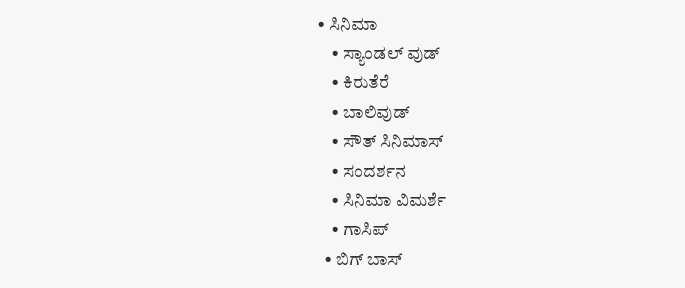• ಸಿನಿಮಾ
    • ಸ್ಯಾಂಡಲ್ ವುಡ್
    • ಕಿರುತೆರೆ
    • ಬಾಲಿವುಡ್
    • ಸೌತ್ ಸಿನಿಮಾಸ್
    • ಸಂದರ್ಶನ
    • ಸಿನಿಮಾ ವಿಮರ್ಶೆ
    • ಗಾಸಿಪ್
  • ಬಿಗ್ ಬಾಸ್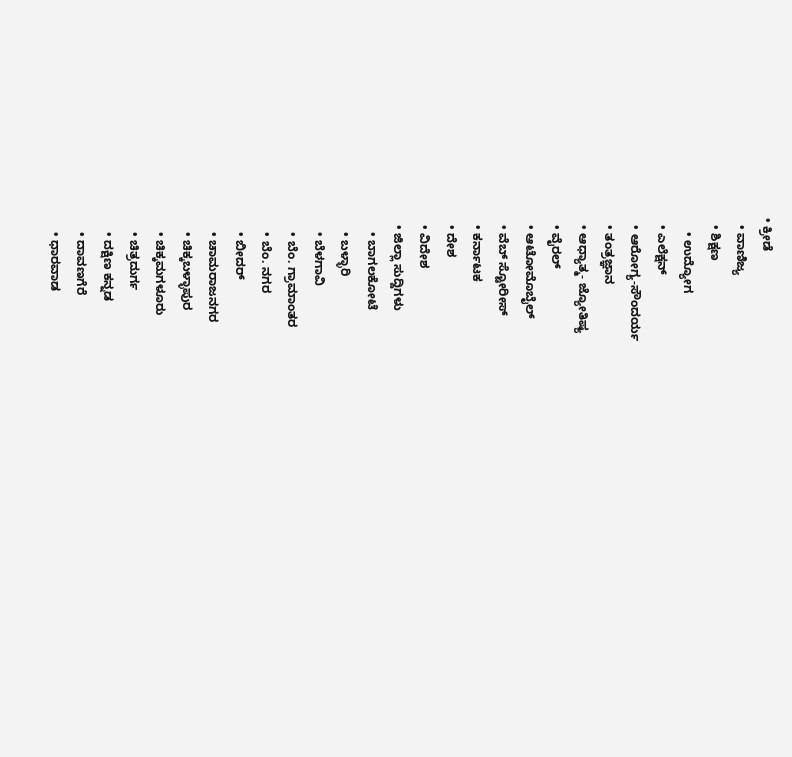• ಕ್ರೀಡೆ
  • ವಾಣಿಜ್ಯ
  • ಶಿಕ್ಷಣ
    • ಉದ್ಯೋಗ
  • ಎಲೆಕ್ಷನ್
  • ಆರೋಗ್ಯ-ಸೌಂದರ್ಯ
  • ತಂತ್ರಜ್ಞಾನ
  • ಆಧ್ಯಾತ್ಮ- ಜ್ಯೋತಿಷ್ಯ
  • ವೈರಲ್
  • ಆಟೋಮೊಬೈಲ್
  • ವೆಬ್ ಸ್ಟೋರೀಸ್
  • ಕರ್ನಾಟಕ
  • ದೇಶ
  • ವಿದೇಶ
  • ಜಿಲ್ಲಾ ಸುದ್ದಿಗಳು
    • ಬಾಗಲಕೋಟೆ
    • ಬಳ್ಳಾರಿ
    • ಬೆಳಗಾವಿ
    • ಬೆಂ. ಗ್ರಾಮಾಂತರ
    • ಬೆಂ. ನಗರ
    • ಬೀದರ್
    • ಚಾಮರಾಜನಗರ
    • ಚಿಕ್ಕಬಳ್ಳಾಪುರ
    • ಚಿಕ್ಕಮಗಳೂರು
    • ಚಿತ್ರದುರ್ಗ
    • ದಕ್ಷಿಣ ಕನ್ನಡ
    • ದಾವಣಗೆರೆ
    • ಧಾರವಾಡ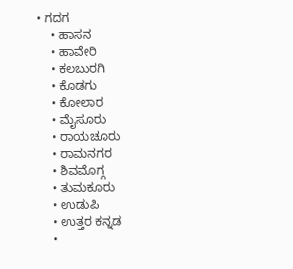• ಗದಗ
    • ಹಾಸನ
    • ಹಾವೇರಿ
    • ಕಲಬುರಗಿ
    • ಕೊಡಗು
    • ಕೋಲಾರ
    • ಮೈಸೂರು
    • ರಾಯಚೂರು
    • ರಾಮನಗರ
    • ಶಿವಮೊಗ್ಗ
    • ತುಮಕೂರು
    • ಉಡುಪಿ
    • ಉತ್ತರ ಕನ್ನಡ
    •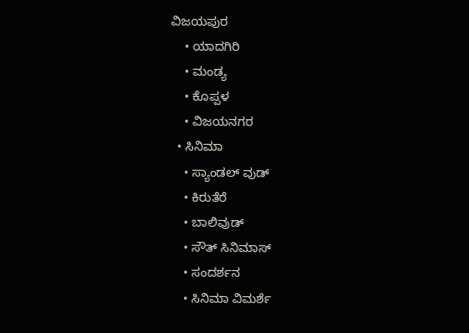ವಿಜಯಪುರ
    • ಯಾದಗಿರಿ
    • ಮಂಡ್ಯ
    • ಕೊಪ್ಪಳ
    • ವಿಜಯನಗರ
  • ಸಿನಿಮಾ
    • ಸ್ಯಾಂಡಲ್ ವುಡ್
    • ಕಿರುತೆರೆ
    • ಬಾಲಿವುಡ್
    • ಸೌತ್ ಸಿನಿಮಾಸ್
    • ಸಂದರ್ಶನ
    • ಸಿನಿಮಾ ವಿಮರ್ಶೆ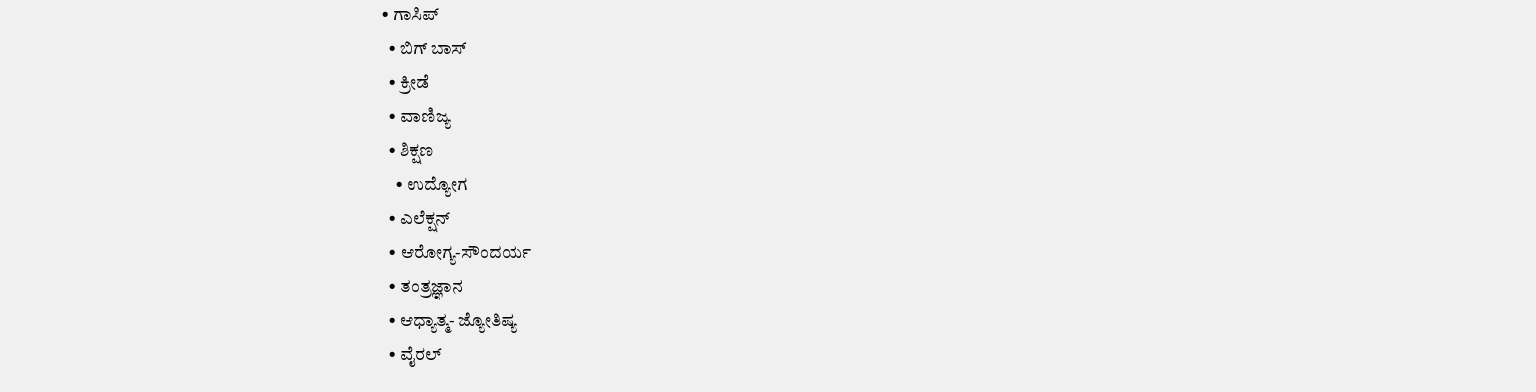• ಗಾಸಿಪ್
  • ಬಿಗ್ ಬಾಸ್
  • ಕ್ರೀಡೆ
  • ವಾಣಿಜ್ಯ
  • ಶಿಕ್ಷಣ
    • ಉದ್ಯೋಗ
  • ಎಲೆಕ್ಷನ್
  • ಆರೋಗ್ಯ-ಸೌಂದರ್ಯ
  • ತಂತ್ರಜ್ಞಾನ
  • ಆಧ್ಯಾತ್ಮ- ಜ್ಯೋತಿಷ್ಯ
  • ವೈರಲ್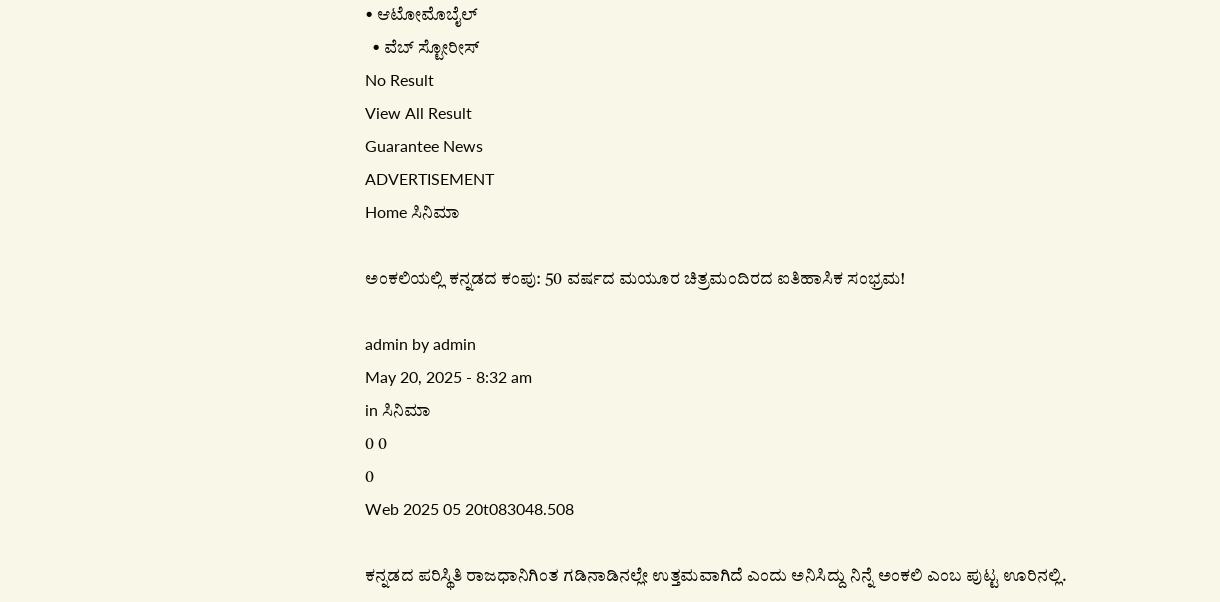• ಆಟೋಮೊಬೈಲ್
  • ವೆಬ್ ಸ್ಟೋರೀಸ್
No Result
View All Result
Guarantee News
ADVERTISEMENT
Home ಸಿನಿಮಾ

ಅಂಕಲಿಯಲ್ಲಿ ಕನ್ನಡದ ಕಂಪು: 50 ವರ್ಷದ ಮಯೂರ ಚಿತ್ರಮಂದಿರದ ಐತಿಹಾಸಿಕ ಸಂಭ್ರಮ!

admin by admin
May 20, 2025 - 8:32 am
in ಸಿನಿಮಾ
0 0
0
Web 2025 05 20t083048.508

ಕನ್ನಡದ ಪರಿಸ್ಥಿತಿ ರಾಜಧಾನಿಗಿಂತ ಗಡಿನಾಡಿನಲ್ಲೇ ಉತ್ತಮವಾಗಿದೆ ಎಂದು ಅನಿಸಿದ್ದು ನಿನ್ನೆ ಅಂಕಲಿ ಎಂಬ ಪುಟ್ಟ ಊರಿನಲ್ಲಿ.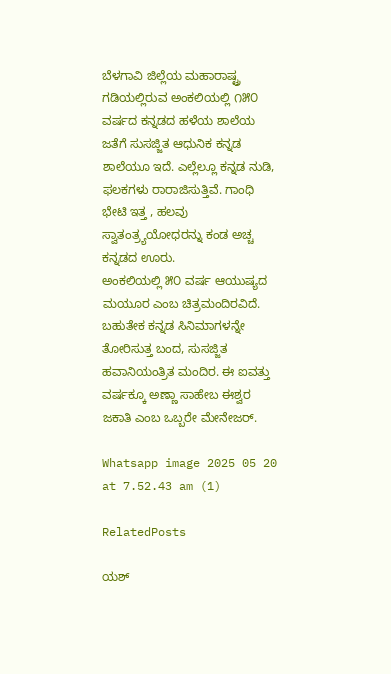ಬೆಳಗಾವಿ ಜಿಲ್ಲೆಯ ಮಹಾರಾಷ್ಟ್ರ ಗಡಿಯಲ್ಲಿರುವ ಅಂಕಲಿಯಲ್ಲಿ ೧೫೦ ವರ್ಷದ ಕನ್ನಡದ ಹಳೆಯ ಶಾಲೆಯ ಜತೆಗೆ ಸುಸಜ್ಜಿತ ಆಧುನಿಕ ಕನ್ನಡ ಶಾಲೆಯೂ ಇದೆ. ಎಲ್ಲೆಲ್ಲೂ ಕನ್ನಡ ನುಡಿ, ಫಲಕಗಳು ರಾರಾಜಿಸುತ್ತಿವೆ. ಗಾಂಧಿ ಭೇಟಿ ಇತ್ತ , ಹಲವು ಸ್ವಾತಂತ್ರ್ಯಯೋಧರನ್ನು ಕಂಡ ಅಚ್ಚ ಕನ್ನಡದ ಊರು.
ಅಂಕಲಿಯಲ್ಲಿ ೫೦ ವರ್ಷ ಆಯುಷ್ಯದ ಮಯೂರ ಎಂಬ ಚಿತ್ರಮಂದಿರವಿದೆ. ಬಹುತೇಕ ಕನ್ನಡ ಸಿನಿಮಾಗಳನ್ನೇ ತೋರಿಸುತ್ತ ಬಂದ, ಸುಸಜ್ಜಿತ ಹವಾನಿಯಂತ್ರಿತ ಮಂದಿರ. ಈ ಐವತ್ತು ವರ್ಷಕ್ಕೂ ಅಣ್ಣಾ ಸಾಹೇಬ ಈಶ್ವರ ಜಕಾತಿ ಎಂಬ ಒಬ್ಬರೇ ಮೇನೇಜರ್.

Whatsapp image 2025 05 20 at 7.52.43 am (1)

RelatedPosts

ಯಶ್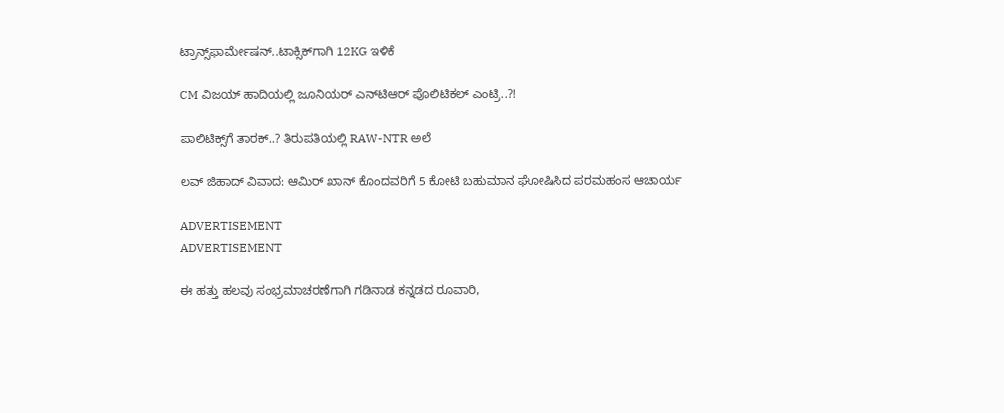ಟ್ರಾನ್ಸ್‌‌ಫಾರ್ಮೇಷನ್‌..ಟಾಕ್ಸಿಕ್‌‌ಗಾಗಿ 12KG ಇಳಿಕೆ

CM ವಿಜಯ್ ಹಾದಿಯಲ್ಲಿ ಜೂನಿಯರ್‌ ಎನ್‌ಟಿಆರ್ ಪೊಲಿಟಿಕಲ್ ಎಂಟ್ರಿ..?!

ಪಾಲಿಟಿಕ್ಸ್‌ಗೆ ತಾರಕ್..? ತಿರುಪತಿಯಲ್ಲಿ RAW-NTR ಅಲೆ

ಲವ್ ಜಿಹಾದ್ ವಿವಾದ: ಆಮಿರ್ ಖಾನ್ ಕೊಂದವರಿಗೆ 5 ಕೋಟಿ ಬಹುಮಾನ ಘೋಷಿಸಿದ ಪರಮಹಂಸ ಆಚಾರ್ಯ

ADVERTISEMENT
ADVERTISEMENT

ಈ ಹತ್ತು ಹಲವು ಸಂಭ್ರಮಾಚರಣೆಗಾಗಿ ಗಡಿನಾಡ ಕನ್ನಡದ ರೂವಾರಿ,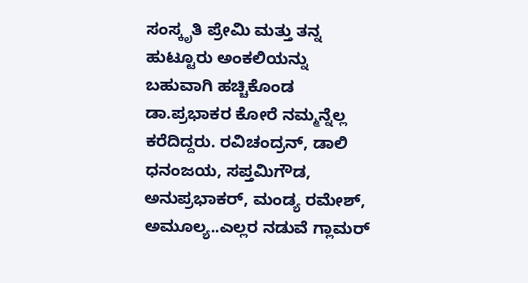ಸಂಸ್ಕೃತಿ ಪ್ರೇಮಿ ಮತ್ತು ತನ್ನ ಹುಟ್ಟೂರು ಅಂಕಲಿಯನ್ನು ಬಹುವಾಗಿ ಹಚ್ಚಿಕೊಂಡ ಡಾ.ಪ್ರಭಾಕರ ಕೋರೆ ನಮ್ಮನ್ನೆಲ್ಲ ಕರೆದಿದ್ದರು. ರವಿಚಂದ್ರನ್, ಡಾಲಿ ಧನಂಜಯ, ಸಪ್ತಮಿಗೌಡ, ಅನುಪ್ರಭಾಕರ್, ಮಂಡ್ಯ ರಮೇಶ್, ಅಮೂಲ್ಯ..ಎಲ್ಲರ ನಡುವೆ ಗ್ಲಾಮರ್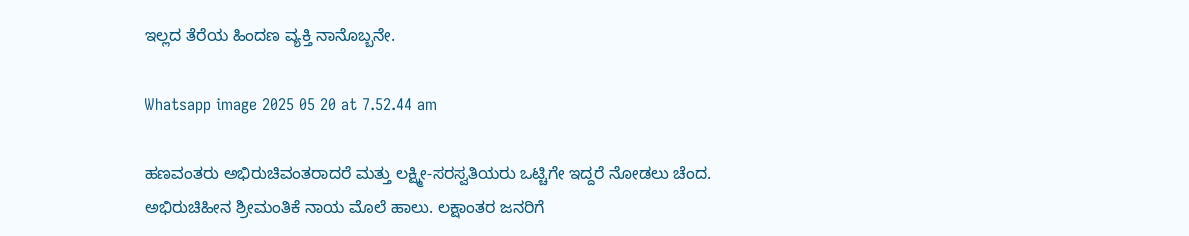ಇಲ್ಲದ ತೆರೆಯ ಹಿಂದಣ ವ್ಯಕ್ತಿ ನಾನೊಬ್ಬನೇ.

Whatsapp image 2025 05 20 at 7.52.44 am

ಹಣವಂತರು ಅಭಿರುಚಿವಂತರಾದರೆ ಮತ್ತು ಲಕ್ಷ್ಮೀ-ಸರಸ್ವತಿಯರು ಒಟ್ಚಿಗೇ ಇದ್ದರೆ ನೋಡಲು ಚೆಂದ. ಅಭಿರುಚಿಹೀನ ಶ್ರೀಮಂತಿಕೆ ನಾಯ ಮೊಲೆ ಹಾಲು. ಲಕ್ಷಾಂತರ ಜನರಿಗೆ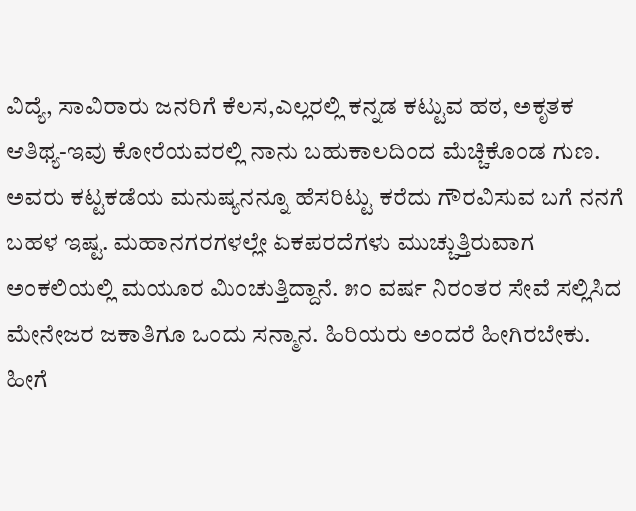ವಿದ್ಯೆ, ಸಾವಿರಾರು ಜನರಿಗೆ ಕೆಲಸ,ಎಲ್ಲರಲ್ಲಿ ಕನ್ನಡ ಕಟ್ಟುವ ಹಠ, ಅಕೃತಕ ಆತಿಥ್ಯ-ಇವು ಕೋರೆಯವರಲ್ಲಿ ನಾನು ಬಹುಕಾಲದಿಂದ ಮೆಚ್ಚಿಕೊಂಡ ಗುಣ. ಅವರು ಕಟ್ಟಕಡೆಯ ಮನುಷ್ಯನನ್ನೂ ಹೆಸರಿಟ್ಟು ಕರೆದು ಗೌರವಿಸುವ ಬಗೆ ನನಗೆ ಬಹಳ ಇಷ್ಟ. ಮಹಾನಗರಗಳಲ್ಲೇ ಏಕಪರದೆಗಳು ಮುಚ್ಚುತ್ತಿರುವಾಗ ಅಂಕಲಿಯಲ್ಲಿ ಮಯೂರ ಮಿಂಚುತ್ತಿದ್ದಾನೆ. ೫೦ ವರ್ಷ ನಿರಂತರ ಸೇವೆ ಸಲ್ಲಿಸಿದ ಮೇನೇಜರ ಜಕಾತಿಗೂ ಒಂದು ಸನ್ಮಾನ. ಹಿರಿಯರು ಅಂದರೆ ಹೀಗಿರಬೇಕು. ಹೀಗೆ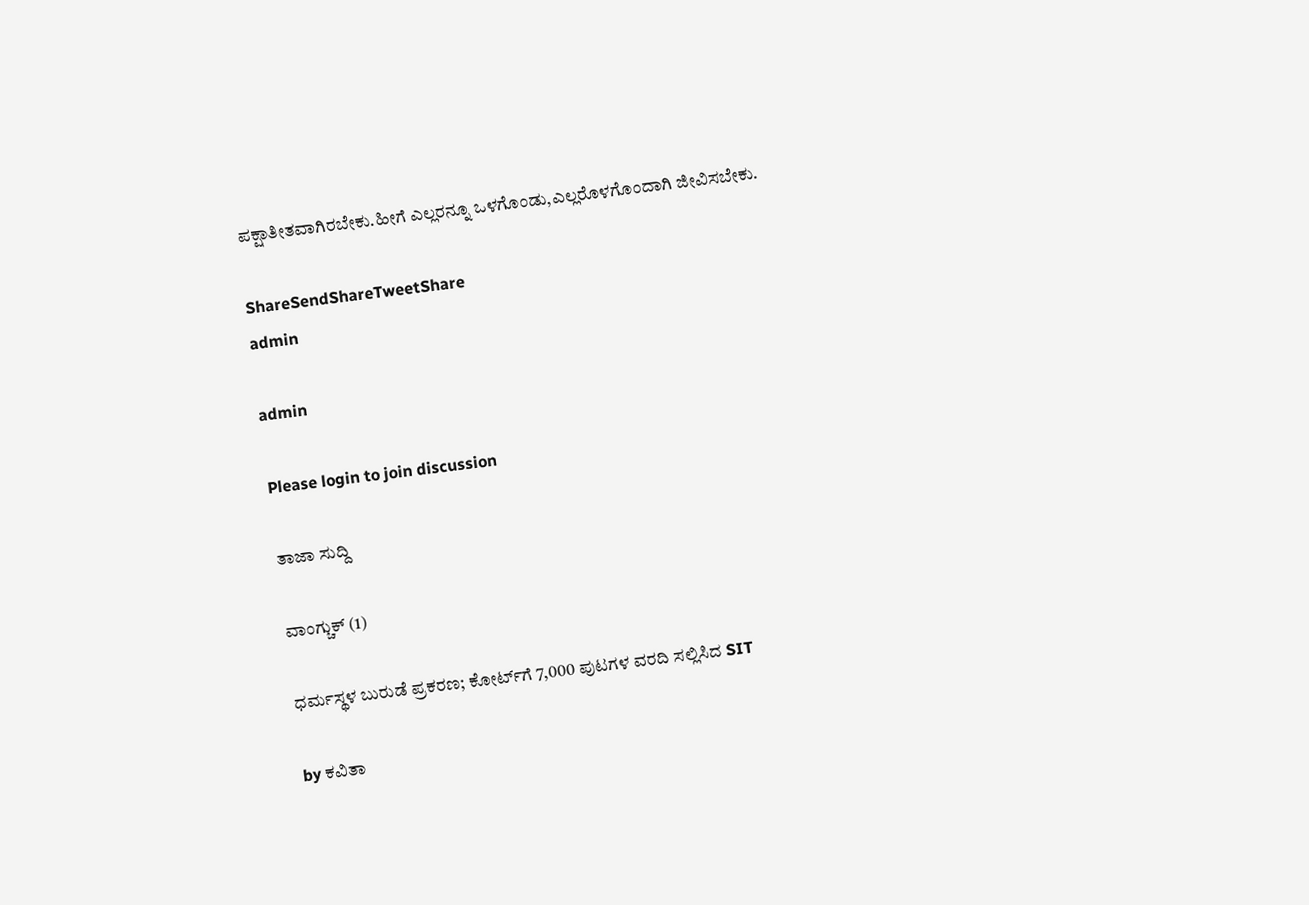ಪಕ್ಷಾತೀತವಾಗಿರಬೇಕು.ಹೀಗೆ ಎಲ್ಲರನ್ನೂ ಒಳಗೊಂಡು,ಎಲ್ಲರೊಳಗೊಂದಾಗಿ ಜೀವಿಸಬೇಕು.

ShareSendShareTweetShare
admin

admin

Please login to join discussion

ತಾಜಾ ಸುದ್ದಿ

ವಾಂಗ್ಚುಕ್ (1)

ಧರ್ಮಸ್ಥಳ ಬುರುಡೆ ಪ್ರಕರಣ; ಕೋರ್ಟ್‌ಗೆ 7,000 ಪುಟಗಳ ವರದಿ ಸಲ್ಲಿಸಿದ SIT

by ಕವಿತಾ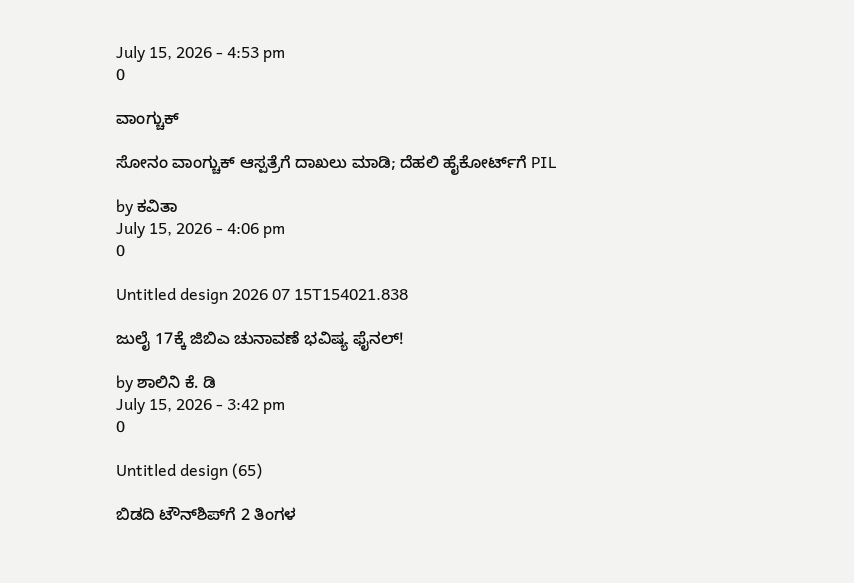July 15, 2026 - 4:53 pm
0

ವಾಂಗ್ಚುಕ್

ಸೋನಂ ವಾಂಗ್ಚುಕ್ ಆಸ್ಪತ್ರೆಗೆ ದಾಖಲು ಮಾಡಿ; ದೆಹಲಿ ಹೈಕೋರ್ಟ್‌ಗೆ PIL

by ಕವಿತಾ
July 15, 2026 - 4:06 pm
0

Untitled design 2026 07 15T154021.838

ಜುಲೈ 17ಕ್ಕೆ ಜಿಬಿಎ ಚುನಾವಣೆ ಭವಿಷ್ಯ ಫೈನಲ್!

by ಶಾಲಿನಿ ಕೆ. ಡಿ
July 15, 2026 - 3:42 pm
0

Untitled design (65)

ಬಿಡದಿ ಟೌನ್‌ಶಿಪ್‌ಗೆ 2 ತಿಂಗಳ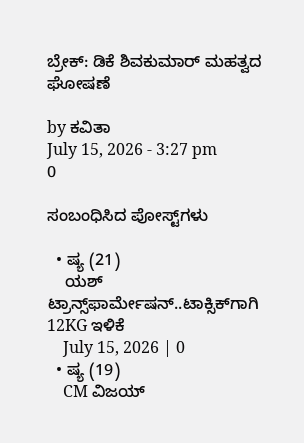ಬ್ರೇಕ್: ಡಿಕೆ ಶಿವಕುಮಾರ್ ಮಹತ್ವದ ಘೋಷಣೆ

by ಕವಿತಾ
July 15, 2026 - 3:27 pm
0

ಸಂಬಂಧಿಸಿದ ಪೋಸ್ಟ್‌ಗಳು

  • ಷ್ಯ (21)
    ಯಶ್ ಟ್ರಾನ್ಸ್‌‌ಫಾರ್ಮೇಷನ್‌..ಟಾಕ್ಸಿಕ್‌‌ಗಾಗಿ 12KG ಇಳಿಕೆ
    July 15, 2026 | 0
  • ಷ್ಯ (19)
    CM ವಿಜಯ್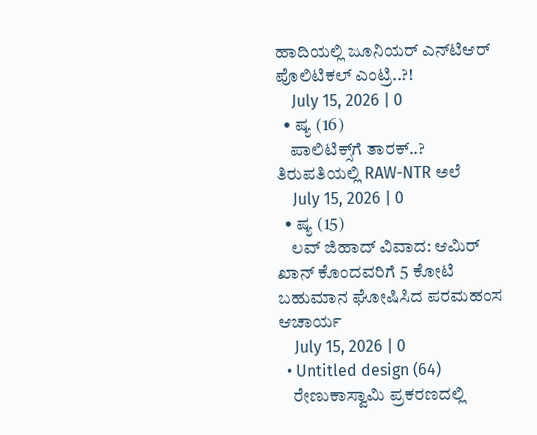ಹಾದಿಯಲ್ಲಿ ಜೂನಿಯರ್‌ ಎನ್‌ಟಿಆರ್ ಪೊಲಿಟಿಕಲ್ ಎಂಟ್ರಿ..?!
    July 15, 2026 | 0
  • ಷ್ಯ (16)
    ಪಾಲಿಟಿಕ್ಸ್‌ಗೆ ತಾರಕ್..? ತಿರುಪತಿಯಲ್ಲಿ RAW-NTR ಅಲೆ
    July 15, 2026 | 0
  • ಷ್ಯ (15)
    ಲವ್ ಜಿಹಾದ್ ವಿವಾದ: ಆಮಿರ್ ಖಾನ್ ಕೊಂದವರಿಗೆ 5 ಕೋಟಿ ಬಹುಮಾನ ಘೋಷಿಸಿದ ಪರಮಹಂಸ ಆಚಾರ್ಯ
    July 15, 2026 | 0
  • Untitled design (64)
    ರೇಣುಕಾಸ್ವಾಮಿ ಪ್ರಕರಣದಲ್ಲಿ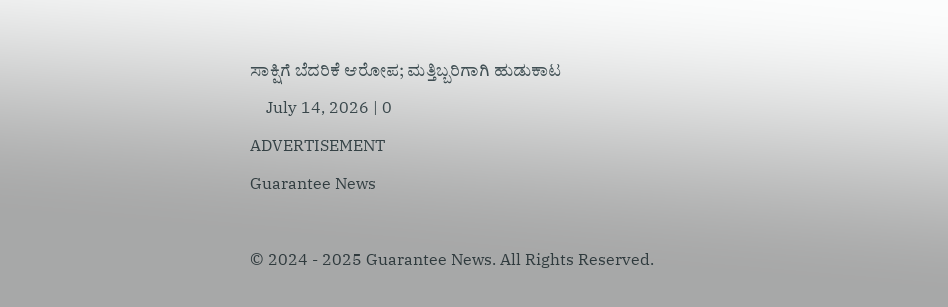ಸಾಕ್ಷಿಗೆ ಬೆದರಿಕೆ ಆರೋಪ; ಮತ್ತಿಬ್ಬರಿಗಾಗಿ ಹುಡುಕಾಟ
    July 14, 2026 | 0
ADVERTISEMENT
Guarantee News

© 2024 - 2025 Guarantee News. All Rights Reserved.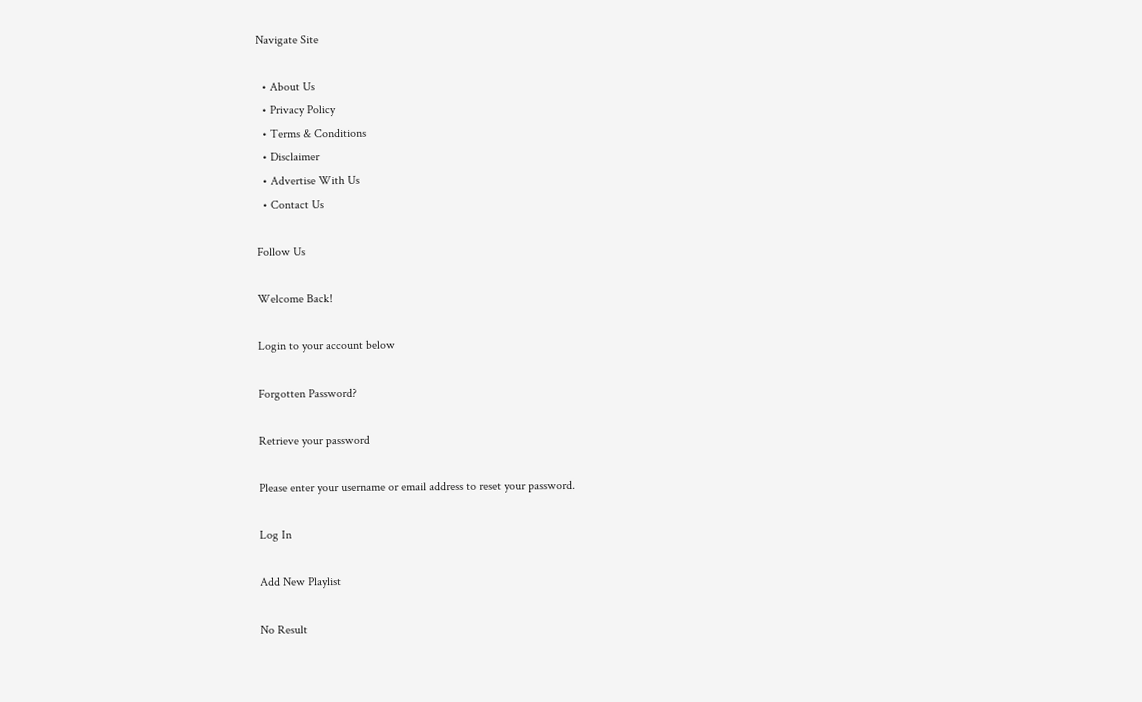Navigate Site

  • About Us
  • Privacy Policy
  • Terms & Conditions
  • Disclaimer
  • Advertise With Us
  • Contact Us

Follow Us

Welcome Back!

Login to your account below

Forgotten Password?

Retrieve your password

Please enter your username or email address to reset your password.

Log In

Add New Playlist

No Result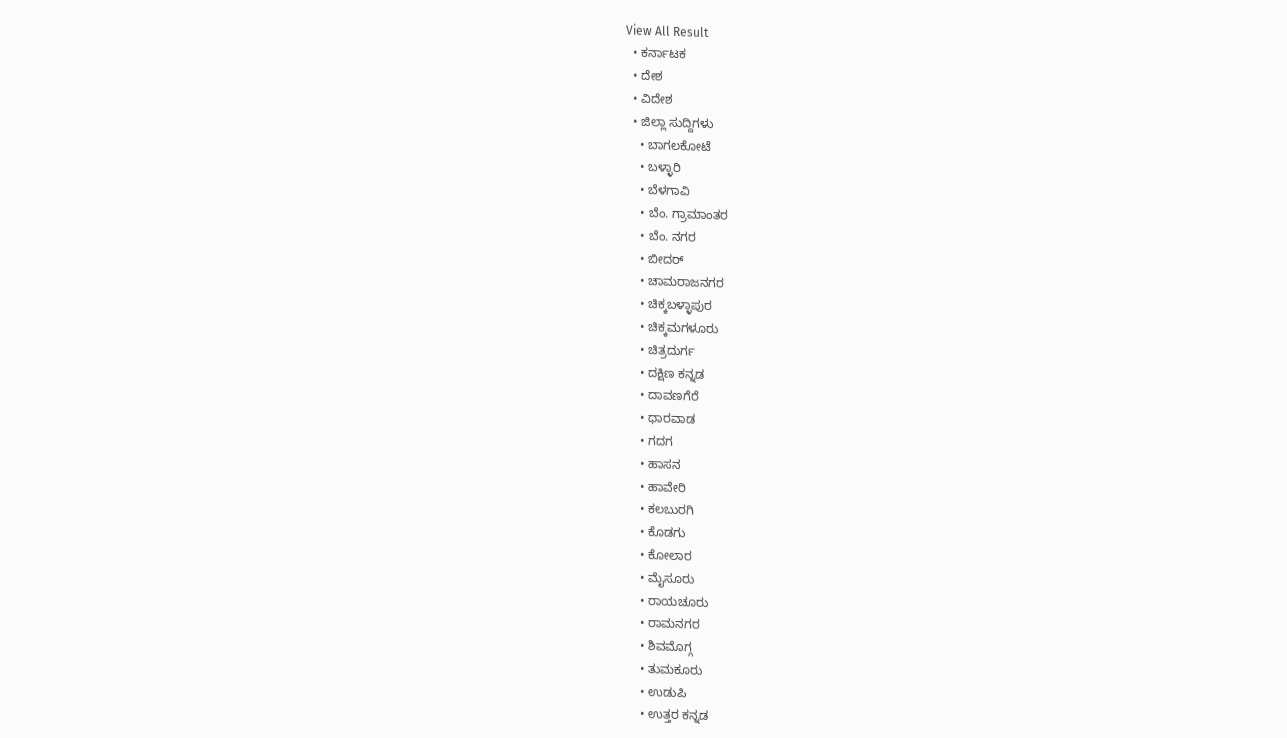View All Result
  • ಕರ್ನಾಟಕ
  • ದೇಶ
  • ವಿದೇಶ
  • ಜಿಲ್ಲಾ ಸುದ್ದಿಗಳು
    • ಬಾಗಲಕೋಟೆ
    • ಬಳ್ಳಾರಿ
    • ಬೆಳಗಾವಿ
    • ಬೆಂ. ಗ್ರಾಮಾಂತರ
    • ಬೆಂ. ನಗರ
    • ಬೀದರ್
    • ಚಾಮರಾಜನಗರ
    • ಚಿಕ್ಕಬಳ್ಳಾಪುರ
    • ಚಿಕ್ಕಮಗಳೂರು
    • ಚಿತ್ರದುರ್ಗ
    • ದಕ್ಷಿಣ ಕನ್ನಡ
    • ದಾವಣಗೆರೆ
    • ಧಾರವಾಡ
    • ಗದಗ
    • ಹಾಸನ
    • ಹಾವೇರಿ
    • ಕಲಬುರಗಿ
    • ಕೊಡಗು
    • ಕೋಲಾರ
    • ಮೈಸೂರು
    • ರಾಯಚೂರು
    • ರಾಮನಗರ
    • ಶಿವಮೊಗ್ಗ
    • ತುಮಕೂರು
    • ಉಡುಪಿ
    • ಉತ್ತರ ಕನ್ನಡ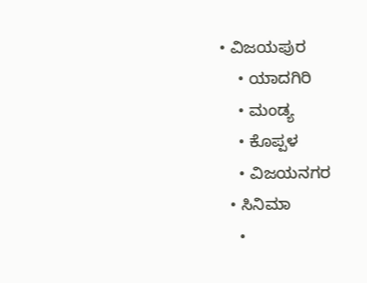• ವಿಜಯಪುರ
    • ಯಾದಗಿರಿ
    • ಮಂಡ್ಯ
    • ಕೊಪ್ಪಳ
    • ವಿಜಯನಗರ
  • ಸಿನಿಮಾ
    •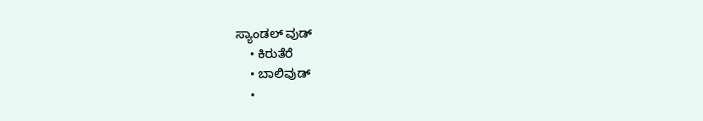ಸ್ಯಾಂಡಲ್ ವುಡ್
    • ಕಿರುತೆರೆ
    • ಬಾಲಿವುಡ್
    •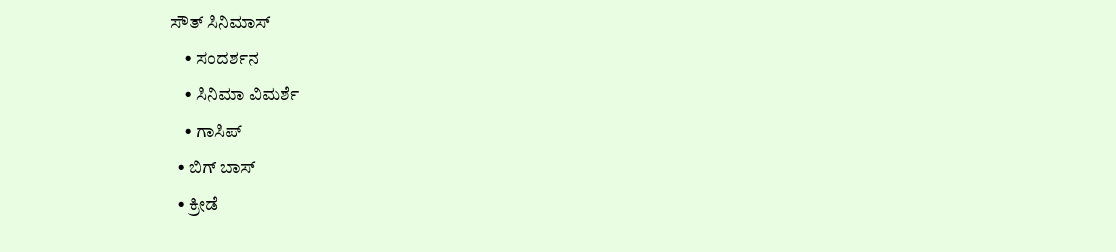ಸೌತ್ ಸಿನಿಮಾಸ್
    • ಸಂದರ್ಶನ
    • ಸಿನಿಮಾ ವಿಮರ್ಶೆ
    • ಗಾಸಿಪ್
  • ಬಿಗ್ ಬಾಸ್
  • ಕ್ರೀಡೆ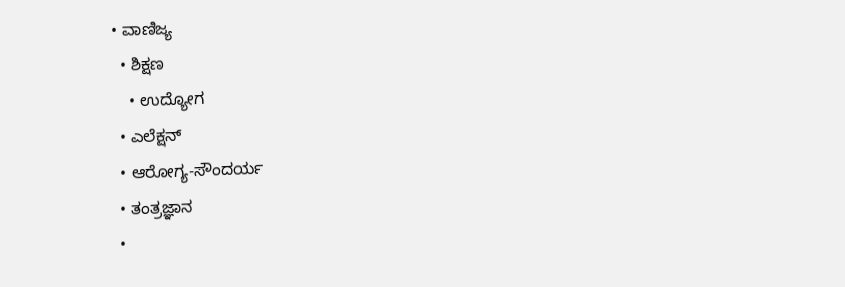• ವಾಣಿಜ್ಯ
  • ಶಿಕ್ಷಣ
    • ಉದ್ಯೋಗ
  • ಎಲೆಕ್ಷನ್
  • ಆರೋಗ್ಯ-ಸೌಂದರ್ಯ
  • ತಂತ್ರಜ್ಞಾನ
  •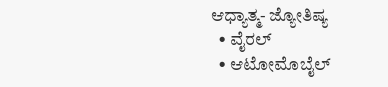ಆಧ್ಯಾತ್ಮ- ಜ್ಯೋತಿಷ್ಯ
  • ವೈರಲ್
  • ಆಟೋಮೊಬೈಲ್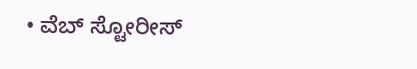• ವೆಬ್ ಸ್ಟೋರೀಸ್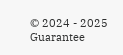© 2024 - 2025 Guarantee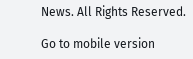News. All Rights Reserved.

Go to mobile version